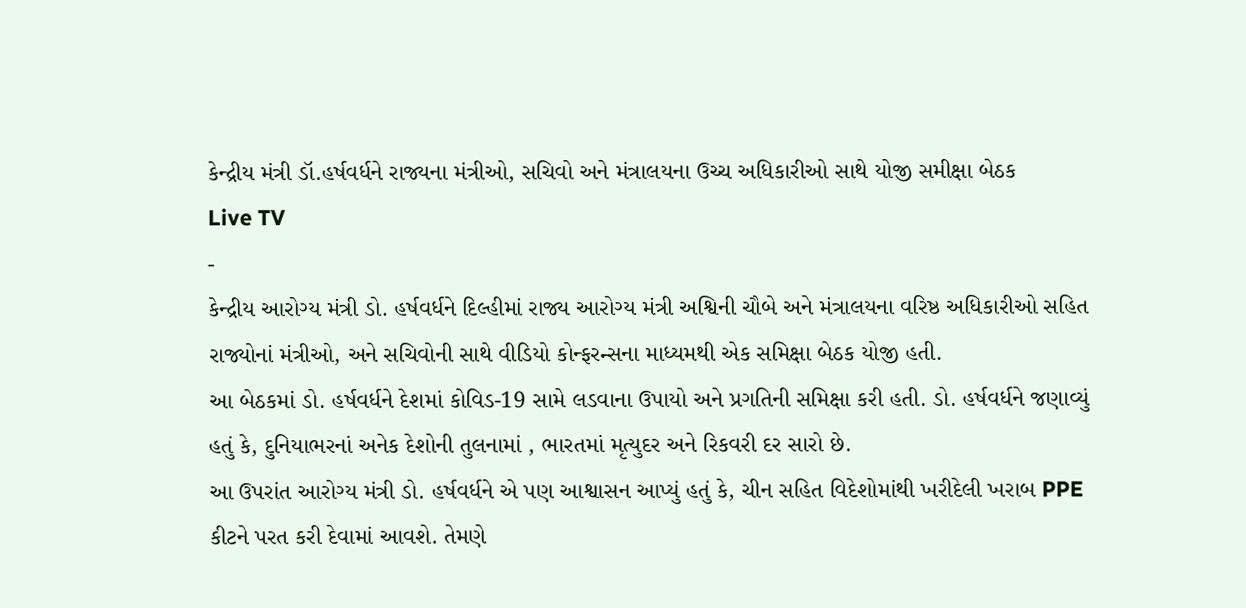કેન્દ્રીય મંત્રી ડૉ.હર્ષવર્ધને રાજ્યના મંત્રીઓ, સચિવો અને મંત્રાલયના ઉચ્ચ અધિકારીઓ સાથે યોજી સમીક્ષા બેઠક
Live TV
-
કેન્દ્રીય આરોગ્ય મંત્રી ડો. હર્ષવર્ધને દિલ્હીમાં રાજ્ય આરોગ્ય મંત્રી અશ્વિની ચૌબે અને મંત્રાલયના વરિષ્ઠ અધિકારીઓ સહિત રાજ્યોનાં મંત્રીઓ, અને સચિવોની સાથે વીડિયો કોન્ફરન્સના માધ્યમથી એક સમિક્ષા બેઠક યોજી હતી.
આ બેઠકમાં ડો. હર્ષવર્ધને દેશમાં કોવિડ-19 સામે લડવાના ઉપાયો અને પ્રગતિની સમિક્ષા કરી હતી. ડો. હર્ષવર્ધને જણાવ્યું હતું કે, દુનિયાભરનાં અનેક દેશોની તુલનામાં , ભારતમાં મૃત્યુદર અને રિકવરી દર સારો છે.
આ ઉપરાંત આરોગ્ય મંત્રી ડો. હર્ષવર્ધને એ પણ આશ્વાસન આપ્યું હતું કે, ચીન સહિત વિદેશોમાંથી ખરીદેલી ખરાબ PPE કીટને પરત કરી દેવામાં આવશે. તેમણે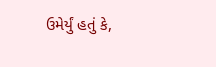ઉમેર્યું હતું કે,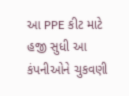આ PPE કીટ માટે હજી સુધી આ કંપનીઓને ચુકવણી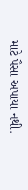માટે પૈસા અપાયા નથી.